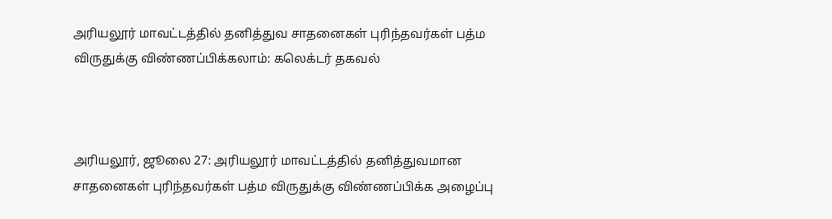அரியலூர் மாவட்டத்தில் தனித்துவ சாதனைகள் புரிந்தவர்கள் பத்ம விருதுக்கு விண்ணப்பிக்கலாம்: கலெக்டர் தகவல்



அரியலூர், ஜூலை 27: அரியலூர் மாவட்டத்தில் தனித்துவமான சாதனைகள் புரிந்தவர்கள் பத்ம விருதுக்கு விண்ணப்பிக்க அழைப்பு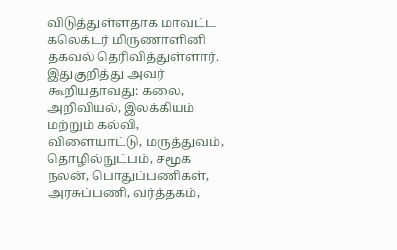விடுத்துள்ளதாக மாவட்ட கலெக்டர் மிருணாளினி தகவல் தெரிவித்துள்ளார். இதுகுறித்து அவர் கூறியதாவது: கலை, அறிவியல், இலக்கியம் மற்றும் கல்வி, விளையாட்டு, மருத்துவம், தொழில்நுட்பம், சமூக நலன், பொதுப்பணிகள், அரசுப்பணி, வர்த்தகம்,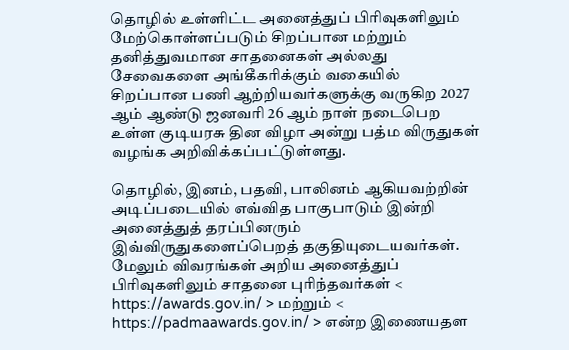தொழில் உள்ளிட்ட அனைத்துப் பிரிவுகளிலும் மேற்கொள்ளப்படும் சிறப்பான மற்றும் தனித்துவமான சாதனைகள் அல்லது சேவைகளை அங்கீகரிக்கும் வகையில் சிறப்பான பணி ஆற்றியவர்களுக்கு வருகிற 2027 ஆம் ஆண்டு ஜனவரி 26 ஆம் நாள் நடைபெற உள்ள குடியரசு தின விழா அன்று பத்ம விருதுகள் வழங்க அறிவிக்கப்பட்டுள்ளது.

தொழில், இனம், பதவி, பாலினம் ஆகியவற்றின் அடிப்படையில் எவ்வித பாகுபாடும் இன்றி அனைத்துத் தரப்பினரும் இவ்விருதுகளைப்பெறத் தகுதியுடையவர்கள். மேலும் விவரங்கள் அறிய அனைத்துப் பிரிவுகளிலும் சாதனை புரிந்தவர்கள் < https://awards.gov.in/ > மற்றும் < https://padmaawards.gov.in/ > என்ற இணையதள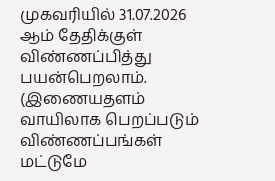முகவரியில் 31.07.2026 ஆம் தேதிக்குள் விண்ணப்பித்து பயன்பெறலாம். (இணையதளம் வாயிலாக பெறப்படும் விண்ணப்பங்கள் மட்டுமே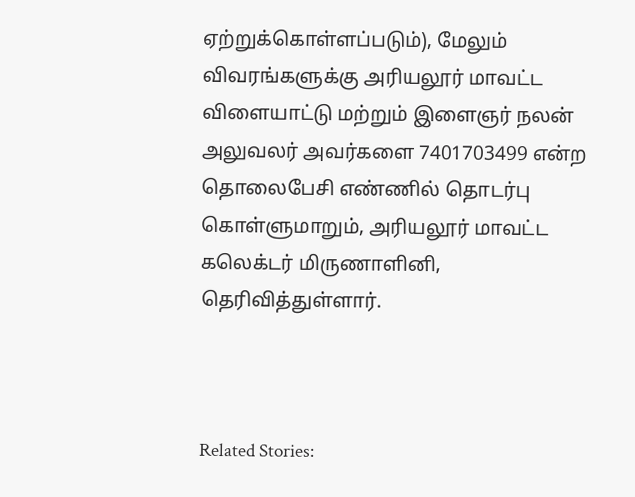ஏற்றுக்கொள்ளப்படும்), மேலும் விவரங்களுக்கு அரியலூர் மாவட்ட விளையாட்டு மற்றும் இளைஞர் நலன் அலுவலர் அவர்களை 7401703499 என்ற தொலைபேசி எண்ணில் தொடர்பு கொள்ளுமாறும், அரியலூர் மாவட்ட கலெக்டர் மிருணாளினி, தெரிவித்துள்ளார்.



Related Stories: